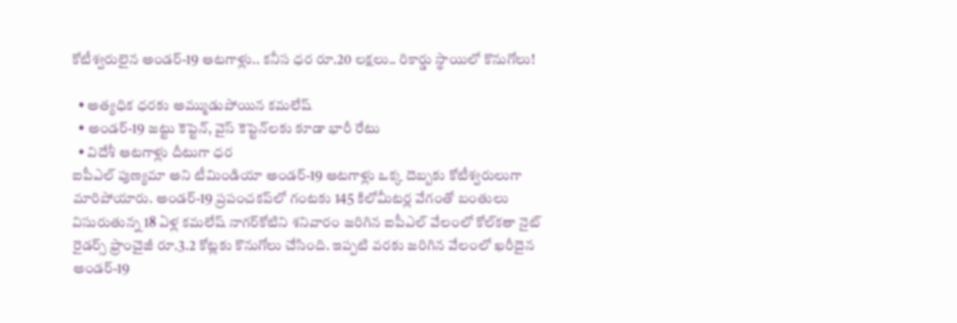కోటీశ్వరులైన అండర్-19 ఆటగాళ్లు.. కనీస ధర రూ.20 లక్షలు.. రికార్డు స్థాయిలో కొనుగోలు!

  • అత్యధిక ధరకు అమ్ముడుపోయిన కమలేష్
  • అండర్-19 జట్టు కెప్టెన్, వైస్ కెప్టెన్‌లకు కూడా భారీ రేటు
  • విదేశీ ఆటగాళ్లు దీటుగా ధర
ఐపీఎల్ పుణ్యమా అని టీమిండియా అండర్-19 ఆటగాళ్లు ఒక్క దెబ్బకు కోటీశ్వరులుగా మారిపోయారు. అండర్-19 ప్రపంచకప్‌లో గంటకు 145 కిలోమీటర్ల వేగంతో బంతులు విసురుతున్న 18 ఏళ్ల కమలేష్ నాగర్‌కోటిని శనివారం జరిగిన ఐపీఎల్ వేలంలో కోల్‌కతా నైట్ రైడర్స్ ఫ్రాంచైజీ రూ.3.2 కోట్లకు కొనుగోలు చేసింది. ఇప్పటి వరకు జరిగిన వేలంలో ఖరీదైన అండర్-19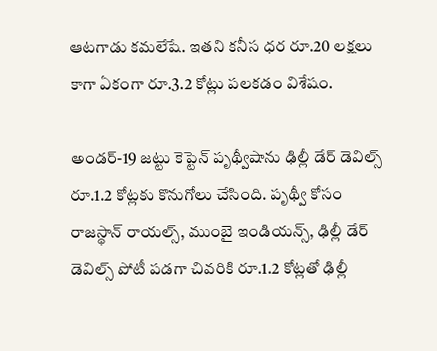ఆటగాడు కమలేషే. ఇతని కనీస ధర రూ.20 లక్షలు కాగా ఏకంగా రూ.3.2 కోట్లు పలకడం విశేషం.

అండర్-19 జట్టు కెప్టెన్ పృథ్వీషాను ఢిల్లీ డేర్ డెవిల్స్ రూ.1.2 కోట్లకు కొనుగోలు చేసింది. పృథ్వీ కోసం రాజస్థాన్ రాయల్స్, ముంబై ఇండియన్స్, ఢిల్లీ డేర్ డెవిల్స్ పోటీ పడగా చివరికి రూ.1.2 కోట్లతో ఢిల్లీ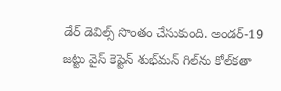డేర్ డెవిల్స్ సొంతం చేసుకుంది. అండర్-19 జట్టు వైస్ కెప్టెన్ శుభ్‌మన్ గిల్‌ను కోల్‌కతా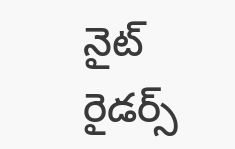నైట్ రైడర్స్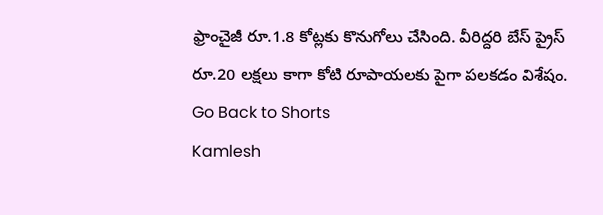ఫ్రాంచైజీ రూ.1.8 కోట్లకు కొనుగోలు చేసింది. వీరిద్దరి బేస్ ప్రైస్ రూ.20 లక్షలు కాగా కోటి రూపాయలకు పైగా పలకడం విశేషం.
Go Back to Shorts
Kamlesh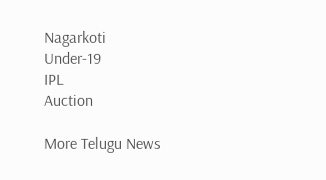Nagarkoti
Under-19
IPL
Auction

More Telugu News